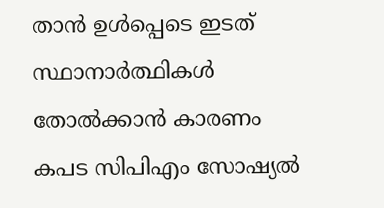താൻ ഉൾപ്പെടെ ഇടത് സ്ഥാനാർത്ഥികൾ തോൽക്കാൻ കാരണം കപട സിപിഎം സോഷ്യൽ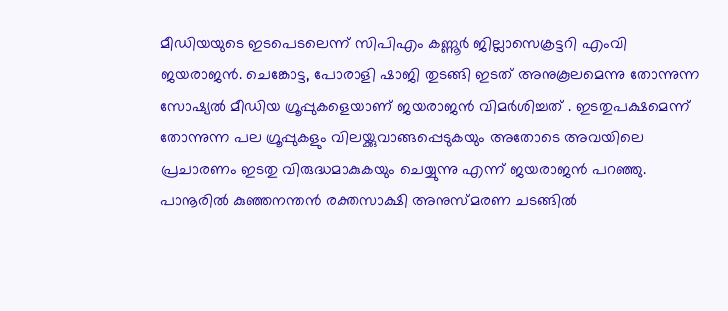മീഡിയയുടെ ഇടപെടലെന്ന് സിപിഎം കണ്ണൂർ ജില്ലാസെക്രട്ടറി എംവി ജയരാജൻ. ചെങ്കോട്ട, പോരാളി ഷാജി തുടങ്ങി ഇടത് അനുകൂലമെന്നു തോന്നുന്ന സോഷ്യൽ മീഡിയ ഗ്രൂപ്പുകളെയാണ് ജയരാജൻ വിമർശിച്ചത് . ഇടതുപക്ഷമെന്ന് തോന്നുന്ന പല ഗ്രൂപ്പുകളും വിലയ്ക്കുവാങ്ങപ്പെടുകയും അതോടെ അവയിലെ പ്രചാരണം ഇടതു വിരുദ്ധമാകുകയും ചെയ്യുന്നു എന്ന് ജയരാജൻ പറഞ്ഞു. പാനൂരിൽ കുഞ്ഞനന്തൻ രക്തസാക്ഷി അനുസ്മരണ ചടങ്ങിൽ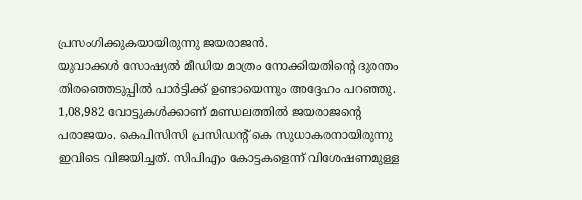പ്രസംഗിക്കുകയായിരുന്നു ജയരാജൻ.
യുവാക്കൾ സോഷ്യൽ മീഡിയ മാത്രം നോക്കിയതിന്റെ ദുരന്തം തിരഞ്ഞെടുപ്പിൽ പാർട്ടിക്ക് ഉണ്ടായെന്നും അദ്ദേഹം പറഞ്ഞു. 1,08,982 വോട്ടുകൾക്കാണ് മണ്ഡലത്തിൽ ജയരാജന്റെ പരാജയം. കെപിസിസി പ്രസിഡന്റ് കെ സുധാകരനായിരുന്നു ഇവിടെ വിജയിച്ചത്. സിപിഎം കോട്ടകളെന്ന് വിശേഷണമുള്ള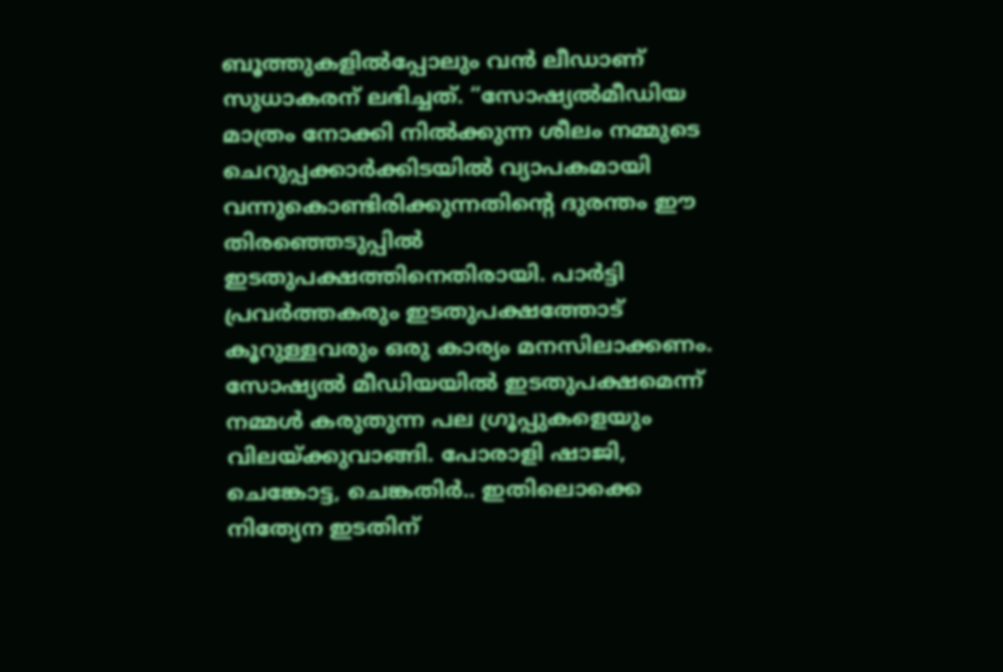ബൂത്തുകളിൽപ്പോലും വൻ ലീഡാണ് സുധാകരന് ലഭിച്ചത്. “സോഷ്യൽമീഡിയ മാത്രം നോക്കി നിൽക്കുന്ന ശീലം നമ്മുടെ ചെറുപ്പക്കാർക്കിടയിൽ വ്യാപകമായി വന്നുകൊണ്ടിരിക്കുന്നതിന്റെ ദുരന്തം ഈ തിരഞ്ഞെടുപ്പിൽ ഇടതുപക്ഷത്തിനെതിരായി. പാർട്ടി പ്രവർത്തകരും ഇടതുപക്ഷത്തോട് കൂറുള്ളവരും ഒരു കാര്യം മനസിലാക്കണം. സോഷ്യൽ മീഡിയയിൽ ഇടതുപക്ഷമെന്ന് നമ്മൾ കരുതുന്ന പല ഗ്രൂപ്പുകളെയും വിലയ്ക്കുവാങ്ങി. പോരാളി ഷാജി, ചെങ്കോട്ട, ചെങ്കതിർ.. ഇതിലൊക്കെ നിത്യേന ഇടതിന്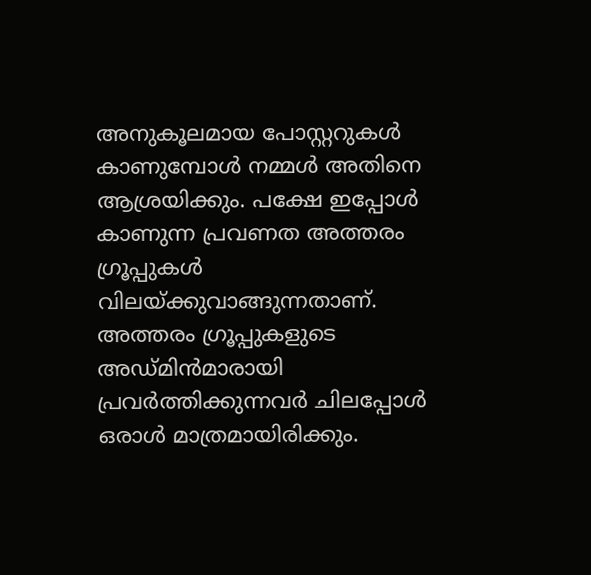അനുകൂലമായ പോസ്റ്ററുകൾ കാണുമ്പോൾ നമ്മൾ അതിനെ ആശ്രയിക്കും. പക്ഷേ ഇപ്പോൾ കാണുന്ന പ്രവണത അത്തരം ഗ്രൂപ്പുകൾ വിലയ്ക്കുവാങ്ങുന്നതാണ്. അത്തരം ഗ്രൂപ്പുകളുടെ അഡ്മിൻമാരായി പ്രവർത്തിക്കുന്നവർ ചിലപ്പോൾ ഒരാൾ മാത്രമായിരിക്കും.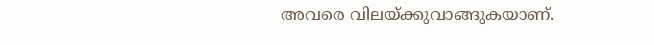അവരെ വിലയ്ക്കുവാങ്ങുകയാണ്.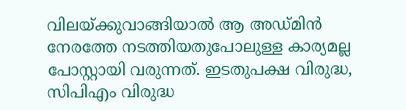വിലയ്ക്കുവാങ്ങിയാൽ ആ അഡ്മിൻ നേരത്തേ നടത്തിയതുപോലുള്ള കാര്യമല്ല പോസ്റ്റായി വരുന്നത്. ഇടതുപക്ഷ വിരുദ്ധ, സിപിഎം വിരുദ്ധ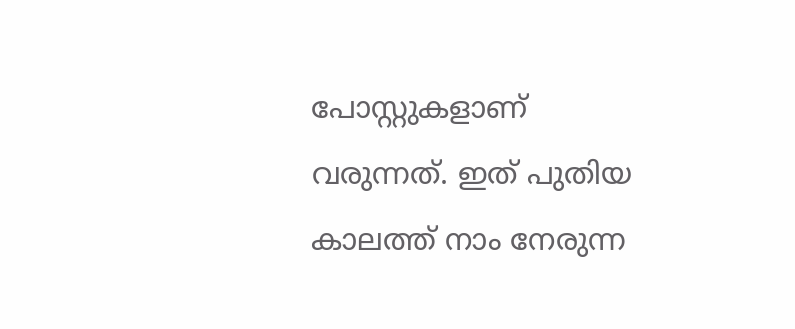പോസ്റ്റുകളാണ് വരുന്നത്. ഇത് പുതിയ കാലത്ത് നാം നേരുന്ന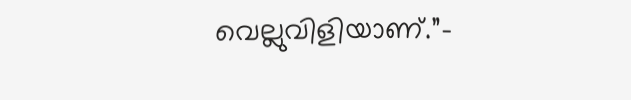വെല്ലുവിളിയാണ്.”–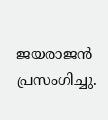ജയരാജൻ പ്രസംഗിച്ചു.